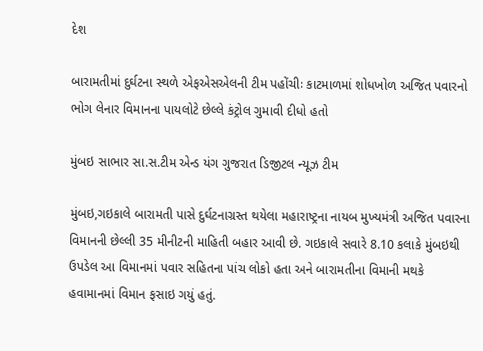દેશ

બારામતીમાં દુર્ઘટના સ્થળે એફએસએલની ટીમ પહોંચીઃ કાટમાળમાં શોધખોળ અજિત પવારનો ભોગ લેનાર વિમાનના પાયલોટે છેલ્લે કંટ્રોલ ગુમાવી દીધો હતો

મુંબઇ સાભાર સા.સ.ટીમ એન્ડ યંગ ગુજરાત ડિજીટલ ન્યૂઝ ટીમ

મુંબઇ,ગઇકાલે બારામતી પાસે દુર્ઘટનાગ્રસ્ત થયેલા મહારાષ્ટ્રના નાયબ મુખ્યમંત્રી અજિત પવારના વિમાનની છેલ્લી 35 મીનીટની માહિતી બહાર આવી છે. ગઇકાલે સવારે 8.10 કલાકે મુંબઇથી ઉપડેલ આ વિમાનમાં પવાર સહિતના પાંચ લોકો હતા અને બારામતીના વિમાની મથકે હવામાનમાં વિમાન ફસાઇ ગયું હતું.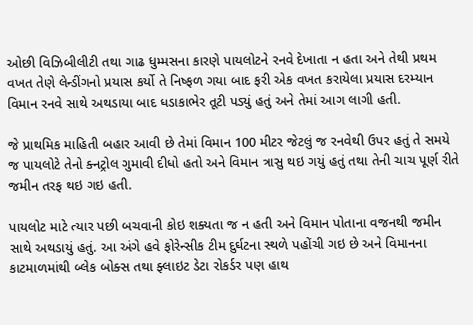ઓછી વિઝિબીલીટી તથા ગાઢ ધુમ્મસના કારણે પાયલોટને રનવે દેખાતા ન હતા અને તેથી પ્રથમ વખત તેણે લેન્ડીંગનો પ્રયાસ કર્યો તે નિષ્ફળ ગયા બાદ ફરી એક વખત કરાયેલા પ્રયાસ દરમ્યાન વિમાન રનવે સાથે અથડાયા બાદ ધડાકાભેર તૂટી પડ્યું હતું અને તેમાં આગ લાગી હતી.

જે પ્રાથમિક માહિતી બહાર આવી છે તેમાં વિમાન 100 મીટર જેટલું જ રનવેથી ઉપર હતું તે સમયે જ પાયલોટે તેનો ક્નટ્રોલ ગુમાવી દીધો હતો અને વિમાન ત્રાસુ થઇ ગયું હતું તથા તેની ચાચ પૂર્ણ રીતે જમીન તરફ થઇ ગઇ હતી.

પાયલોટ માટે ત્યાર પછી બચવાની કોઇ શક્યતા જ ન હતી અને વિમાન પોતાના વજનથી જમીન સાથે અથડાયું હતું. આ અંગે હવે ફોરેન્સીક ટીમ દુર્ઘટના સ્થળે પહોંચી ગઇ છે અને વિમાનના કાટમાળમાંથી બ્લેક બોક્સ તથા ફ્લાઇટ ડેટા રોકર્ડર પણ હાથ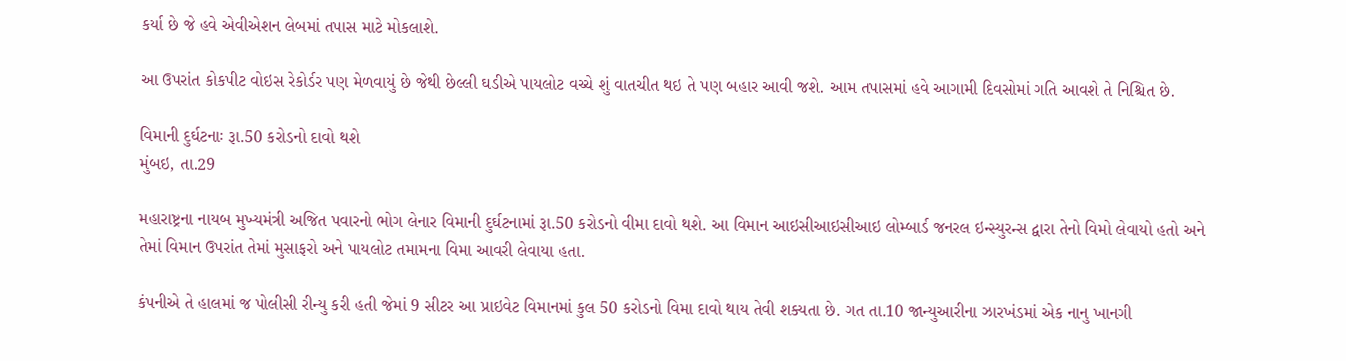કર્યા છે જે હવે એવીએશન લેબમાં તપાસ માટે મોકલાશે.

આ ઉપરાંત કોકપીટ વોઇસ રેકોર્ડર પણ મેળવાયું છે જેથી છેલ્લી ઘડીએ પાયલોટ વચ્ચે શું વાતચીત થઇ તે પણ બહાર આવી જશે. આમ તપાસમાં હવે આગામી દિવસોમાં ગતિ આવશે તે નિશ્ચિત છે.

વિમાની દુર્ઘટનાઃ રૂા.50 કરોડનો દાવો થશે
મુંબઇ, તા.29

મહારાષ્ટ્રના નાયબ મુખ્યમંત્રી અજિત પવારનો ભોગ લેનાર વિમાની દુર્ઘટનામાં રૂા.50 કરોડનો વીમા દાવો થશે. આ વિમાન આઇસીઆઇસીઆઇ લોમ્બાર્ડ જનરલ ઇન્સ્યુરન્સ દ્વારા તેનો વિમો લેવાયો હતો અને તેમાં વિમાન ઉપરાંત તેમાં મુસાફરો અને પાયલોટ તમામના વિમા આવરી લેવાયા હતા.

કંપનીએ તે હાલમાં જ પોલીસી રીન્યુ કરી હતી જેમાં 9 સીટર આ પ્રાઇવેટ વિમાનમાં કુલ 50 કરોડનો વિમા દાવો થાય તેવી શક્યતા છે. ગત તા.10 જાન્યુઆરીના ઝારખંડમાં એક નાનુ ખાનગી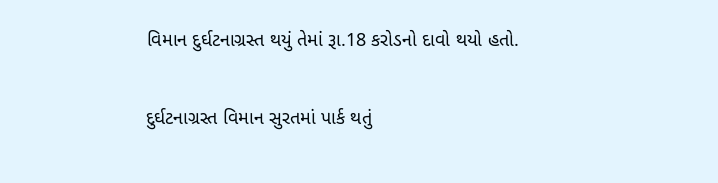વિમાન દુર્ઘટનાગ્રસ્ત થયું તેમાં રૂા.18 કરોડનો દાવો થયો હતો.

દુર્ઘટનાગ્રસ્ત વિમાન સુરતમાં પાર્ક થતું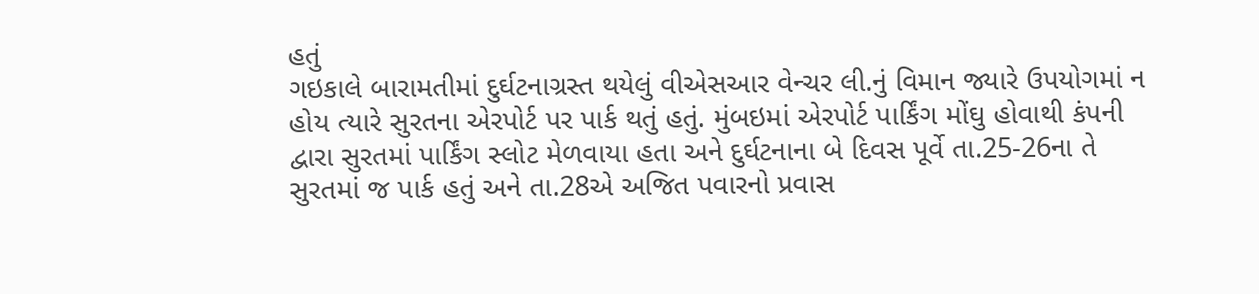હતું
ગઇકાલે બારામતીમાં દુર્ઘટનાગ્રસ્ત થયેલું વીએસઆર વેન્ચર લી.નું વિમાન જ્યારે ઉપયોગમાં ન હોય ત્યારે સુરતના એરપોર્ટ પર પાર્ક થતું હતું. મુંબઇમાં એરપોર્ટ પાર્કિંગ મોંઘુ હોવાથી કંપની દ્વારા સુરતમાં પાર્કિંગ સ્લોટ મેળવાયા હતા અને દુર્ઘટનાના બે દિવસ પૂર્વે તા.25-26ના તે સુરતમાં જ પાર્ક હતું અને તા.28એ અજિત પવારનો પ્રવાસ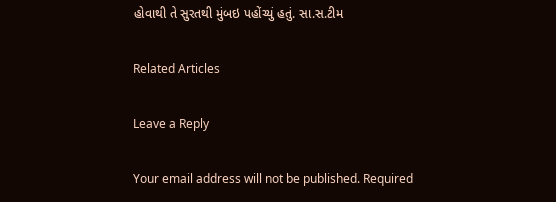હોવાથી તે સુરતથી મુંબઇ પહોંચ્યું હતું. સા.સ.ટીમ

Related Articles

Leave a Reply

Your email address will not be published. Required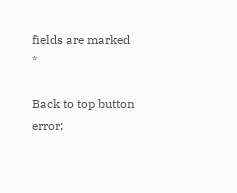fields are marked *

Back to top button
error: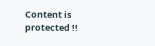Content is protected !!